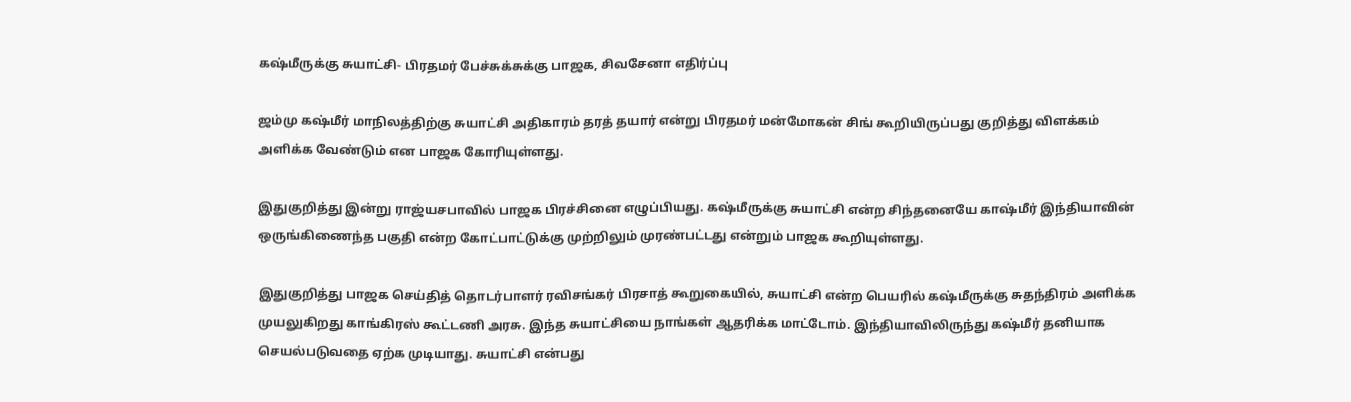கஷ்மீருக்கு சுயாட்சி- பிரதமர் பேச்சுக்சுக்கு பாஜக, சிவசேனா எதிர்ப்பு

ஜம்மு கஷ்மீர் மாநிலத்திற்கு சுயாட்சி அதிகாரம் தரத் தயார் என்று பிரதமர் மன்மோகன் சிங் கூறியிருப்பது குறித்து விளக்கம் அளிக்க வேண்டும் என பாஜக கோரியுள்ளது.

இதுகுறித்து இன்று ராஜ்யசபாவில் பாஜக பிரச்சினை எழுப்பியது. கஷ்மீருக்கு சுயாட்சி என்ற சிந்தனையே காஷ்மீர் இந்தியாவின் ஒருங்கிணைந்த பகுதி என்ற கோட்பாட்டுக்கு முற்றிலும் முரண்பட்டது என்றும் பாஜக கூறியுள்ளது.

இதுகுறித்து பாஜக செய்தித் தொடர்பாளர் ரவிசங்கர் பிரசாத் கூறுகையில், சுயாட்சி என்ற பெயரில் கஷ்மீருக்கு சுதந்திரம் அளிக்க முயலுகிறது காங்கிரஸ் கூட்டணி அரசு. இந்த சுயாட்சியை நாங்கள் ஆதரிக்க மாட்டோம். இந்தியாவிலிருந்து கஷ்மீர் தனியாக செயல்படுவதை ஏற்க முடியாது. சுயாட்சி என்பது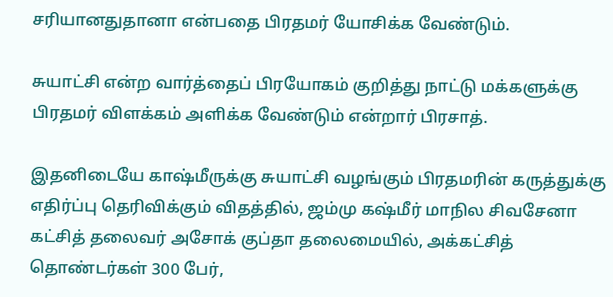சரியானதுதானா என்பதை பிரதமர் யோசிக்க வேண்டும்.

சுயாட்சி என்ற வார்த்தைப் பிரயோகம் குறித்து நாட்டு மக்களுக்கு பிரதமர் விளக்கம் அளிக்க வேண்டும் என்றார் பிரசாத்.

இதனிடையே காஷ்மீருக்கு சுயாட்சி வழங்கும் பிரதமரின் கருத்துக்கு எதிர்ப்பு தெரிவிக்கும் விதத்தில், ஜம்மு கஷ்மீர் மாநில சிவசேனா கட்சித் தலைவர் அசோக் குப்தா தலைமையில், அக்கட்சித் தொண்டர்கள் 300 பேர்,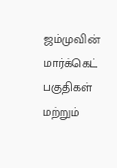ஜம்முவின் மார்க்கெட் பகுதிகள் மற்றும்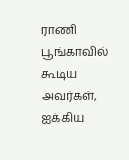ராணி பூங்காவில் கூடிய அவர்கள், ஐக்கிய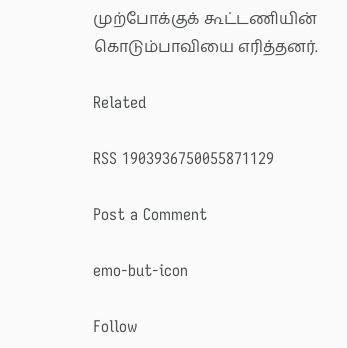முற்போக்குக் கூட்டணியின் கொடும்பாவியை எரித்தனர்.

Related

RSS 1903936750055871129

Post a Comment

emo-but-icon

Follow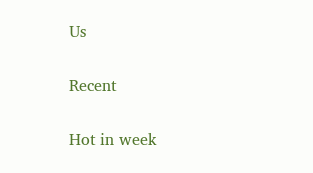Us

Recent

Hot in week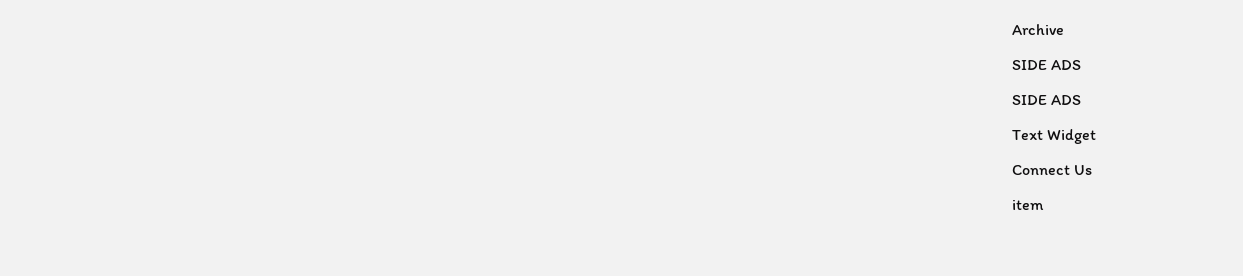Archive

SIDE ADS

SIDE ADS

Text Widget

Connect Us

item